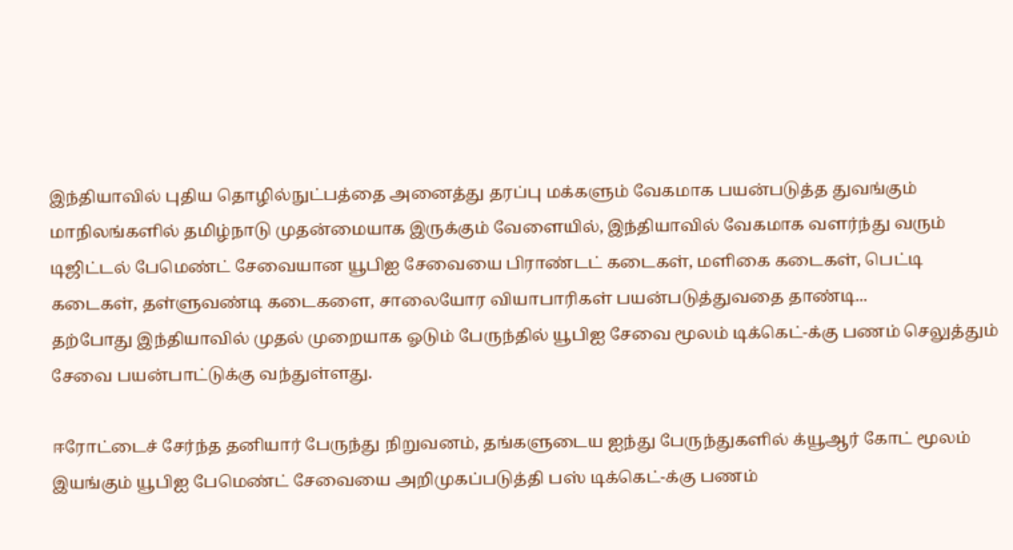இந்தியாவில் புதிய தொழில்நுட்பத்தை அனைத்து தரப்பு மக்களும் வேகமாக பயன்படுத்த துவங்கும் மாநிலங்களில் தமிழ்நாடு முதன்மையாக இருக்கும் வேளையில், இந்தியாவில் வேகமாக வளர்ந்து வரும் டிஜிட்டல் பேமெண்ட் சேவையான யூபிஐ சேவையை பிராண்டட் கடைகள், மளிகை கடைகள், பெட்டி கடைகள், தள்ளுவண்டி கடைகளை, சாலையோர வியாபாரிகள் பயன்படுத்துவதை தாண்டி...
தற்போது இந்தியாவில் முதல் முறையாக ஓடும் பேருந்தில் யூபிஐ சேவை மூலம் டிக்கெட்-க்கு பணம் செலுத்தும் சேவை பயன்பாட்டுக்கு வந்துள்ளது.

ஈரோட்டைச் சேர்ந்த தனியார் பேருந்து நிறுவனம், தங்களுடைய ஐந்து பேருந்துகளில் க்யூஆர் கோட் மூலம் இயங்கும் யூபிஐ பேமெண்ட் சேவையை அறிமுகப்படுத்தி பஸ் டிக்கெட்-க்கு பணம்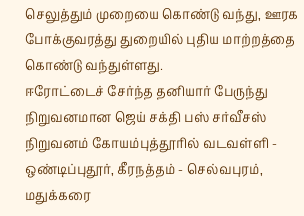செலுத்தும் முறையை கொண்டு வந்து, ஊரக போக்குவரத்து துறையில் புதிய மாற்றத்தை கொண்டு வந்துள்ளது.
ஈரோட்டைச் சேர்ந்த தனியார் பேருந்து நிறுவனமான ஜெய் சக்தி பஸ் சர்வீசஸ் நிறுவனம் கோயம்புத்தூரில் வடவள்ளி - ஒண்டிப்புதூர், கீரநத்தம் - செல்வபுரம், மதுக்கரை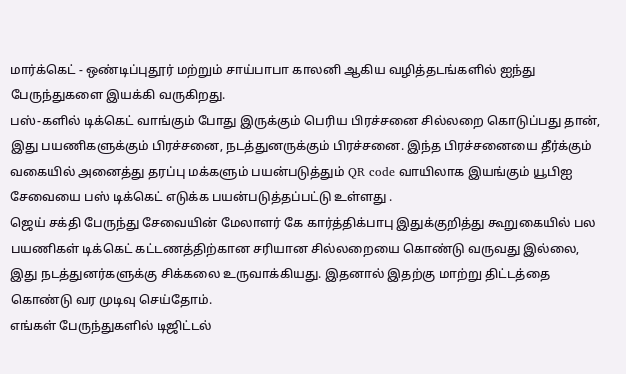மார்க்கெட் - ஒண்டிப்புதூர் மற்றும் சாய்பாபா காலனி ஆகிய வழித்தடங்களில் ஐந்து பேருந்துகளை இயக்கி வருகிறது.
பஸ்-களில் டிக்கெட் வாங்கும் போது இருக்கும் பெரிய பிரச்சனை சில்லறை கொடுப்பது தான், இது பயணிகளுக்கும் பிரச்சனை, நடத்துனருக்கும் பிரச்சனை. இந்த பிரச்சனையை தீர்க்கும் வகையில் அனைத்து தரப்பு மக்களும் பயன்படுத்தும் QR code வாயிலாக இயங்கும் யூபிஐ சேவையை பஸ் டிக்கெட் எடுக்க பயன்படுத்தப்பட்டு உள்ளது .
ஜெய் சக்தி பேருந்து சேவையின் மேலாளர் கே கார்த்திக்பாபு இதுக்குறித்து கூறுகையில் பல பயணிகள் டிக்கெட் கட்டணத்திற்கான சரியான சில்லறையை கொண்டு வருவது இல்லை, இது நடத்துனர்களுக்கு சிக்கலை உருவாக்கியது. இதனால் இதற்கு மாற்று திட்டத்தை கொண்டு வர முடிவு செய்தோம்.
எங்கள் பேருந்துகளில் டிஜிட்டல்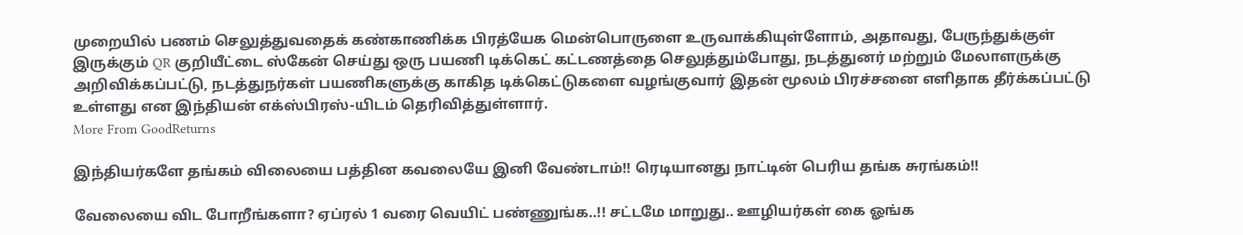முறையில் பணம் செலுத்துவதைக் கண்காணிக்க பிரத்யேக மென்பொருளை உருவாக்கியுள்ளோம், அதாவது, பேருந்துக்குள் இருக்கும் QR குறியீட்டை ஸ்கேன் செய்து ஒரு பயணி டிக்கெட் கட்டணத்தை செலுத்தும்போது, நடத்துனர் மற்றும் மேலாளருக்கு அறிவிக்கப்பட்டு, நடத்துநர்கள் பயணிகளுக்கு காகித டிக்கெட்டுகளை வழங்குவார் இதன் மூலம் பிரச்சனை எளிதாக தீர்க்கப்பட்டு உள்ளது என இந்தியன் எக்ஸ்பிரஸ்-யிடம் தெரிவித்துள்ளார்.
More From GoodReturns

இந்தியர்களே தங்கம் விலையை பத்தின கவலையே இனி வேண்டாம்!! ரெடியானது நாட்டின் பெரிய தங்க சுரங்கம்!!

வேலையை விட போறீங்களா? ஏப்ரல் 1 வரை வெயிட் பண்ணுங்க..!! சட்டமே மாறுது.. ஊழியர்கள் கை ஓங்க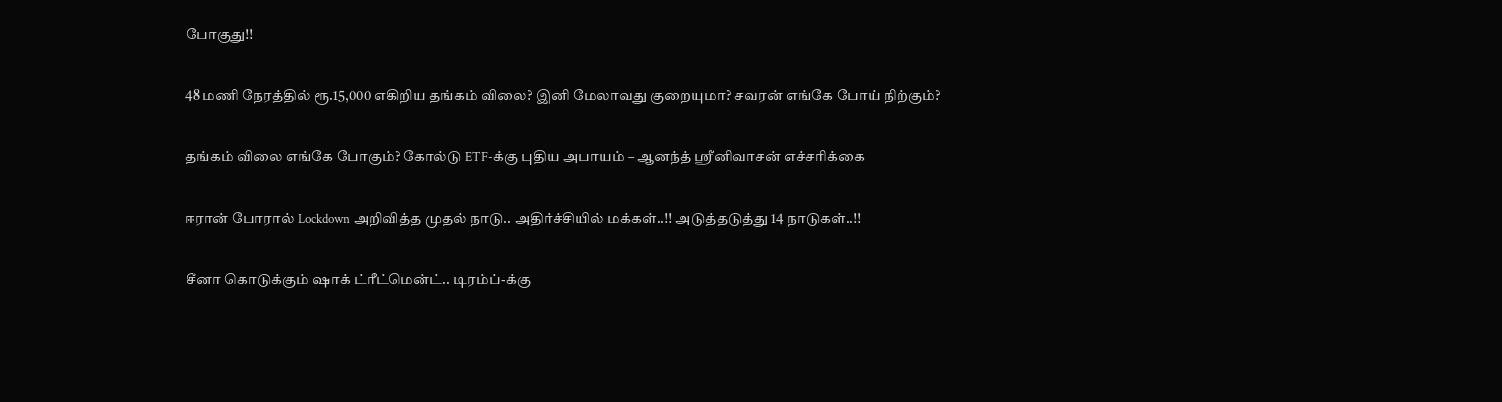போகுது!!

48 மணி நேரத்தில் ரூ.15,000 எகிறிய தங்கம் விலை? இனி மேலாவது குறையுமா? சவரன் எங்கே போய் நிற்கும்?

தங்கம் விலை எங்கே போகும்? கோல்டு ETF-க்கு புதிய அபாயம் – ஆனந்த் ஸ்ரீனிவாசன் எச்சரிக்கை

ஈரான் போரால் Lockdown அறிவித்த முதல் நாடு.. அதிர்ச்சியில் மக்கள்..!! அடுத்தடுத்து 14 நாடுகள்..!!

சீனா கொடுக்கும் ஷாக் ட்ரீட்மென்ட்.. டிரம்ப்-க்கு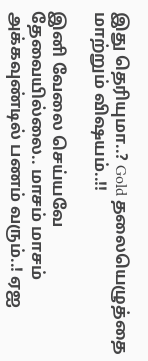இது தெரியுமா..? Gold தலையெழுத்தை மாற்றும் விஷயம்..!!

இனி வேலை செய்யவே தேவையில்லை.. மாசம் மாசம் அக்கவுண்டில் பணம் வரும்..! ஏஐ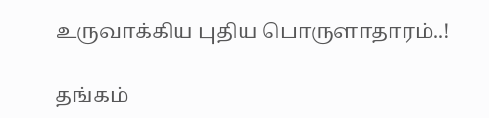உருவாக்கிய புதிய பொருளாதாரம்..!

தங்கம்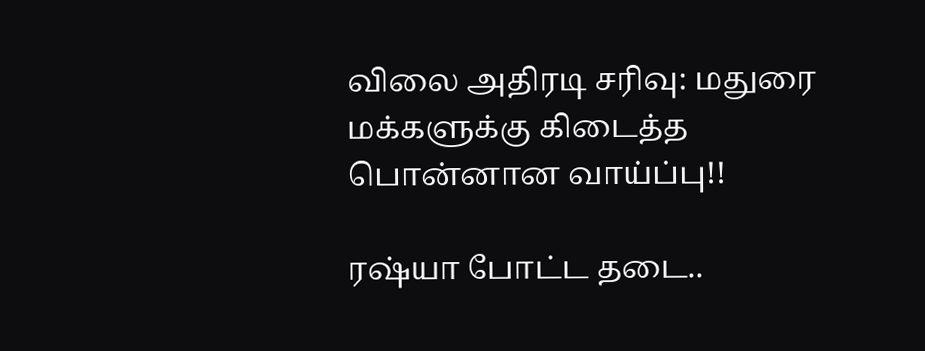விலை அதிரடி சரிவு: மதுரை மக்களுக்கு கிடைத்த பொன்னான வாய்ப்பு!!

ரஷ்யா போட்ட தடை..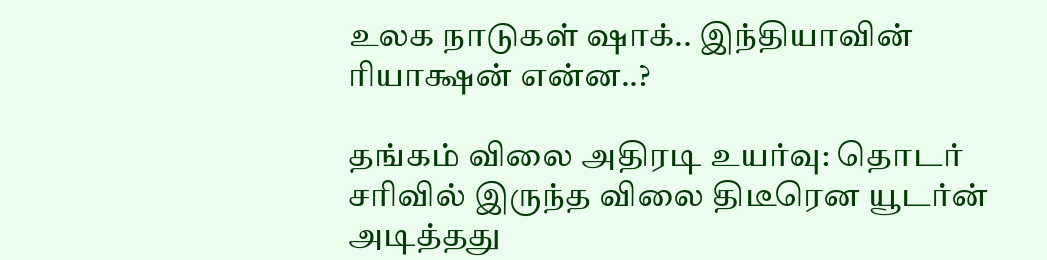உலக நாடுகள் ஷாக்.. இந்தியாவின் ரியாக்ஷன் என்ன..?

தங்கம் விலை அதிரடி உயர்வு: தொடர் சரிவில் இருந்த விலை திடீரென யூடர்ன் அடித்தது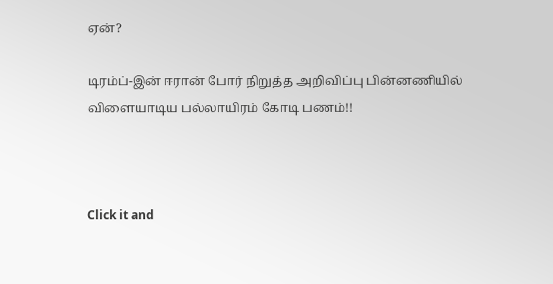ஏன்?

டிரம்ப்-இன் ஈரான் போர் நிறுத்த அறிவிப்பு பின்னணியில் விளையாடிய பல்லாயிரம் கோடி பணம்!!



Click it and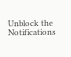Unblock the Notifications